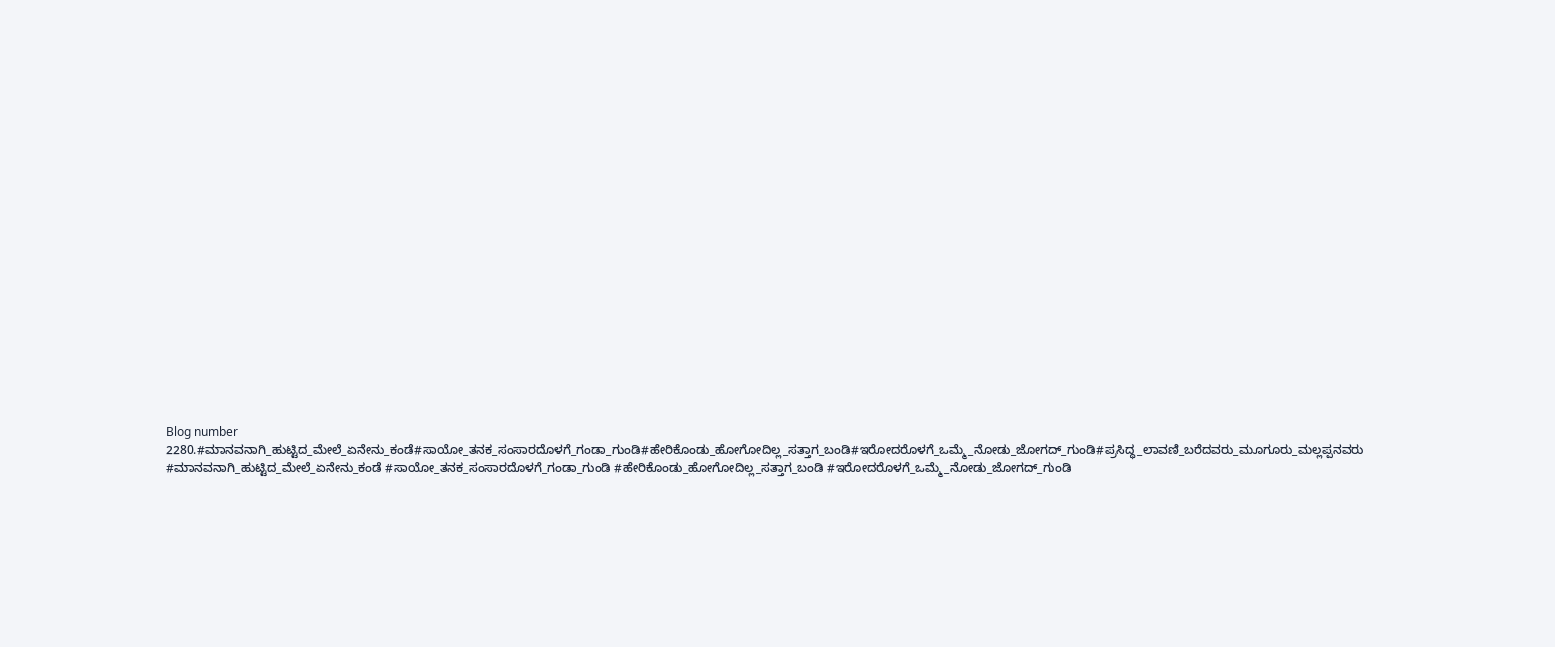Blog number 2280.#ಮಾನವನಾಗಿ_ಹುಟ್ಟಿದ_ಮೇಲೆ_ಏನೇನು_ಕಂಡೆ#ಸಾಯೋ_ತನಕ_ಸಂಸಾರದೊಳಗೆ_ಗಂಡಾ_ಗುಂಡಿ#ಹೇರಿಕೊಂಡು_ಹೋಗೋದಿಲ್ಲ_ಸತ್ತಾಗ_ಬಂಡಿ#ಇರೋದರೊಳಗೆ_ಒಮ್ಮೆ_ನೋಡು_ಜೋಗದ್_ಗುಂಡಿ#ಪ್ರಸಿದ್ಧ_ಲಾವಣಿ_ಬರೆದವರು_ಮೂಗೂರು_ಮಲ್ಲಪ್ಪನವರು
#ಮಾನವನಾಗಿ_ಹುಟ್ಟಿದ_ಮೇಲೆ_ಏನೇನು_ಕಂಡೆ #ಸಾಯೋ_ತನಕ_ಸಂಸಾರದೊಳಗೆ_ಗಂಡಾ_ಗುಂಡಿ #ಹೇರಿಕೊಂಡು_ಹೋಗೋದಿಲ್ಲ_ಸತ್ತಾಗ_ಬಂಡಿ #ಇರೋದರೊಳಗೆ_ಒಮ್ಮೆ_ನೋಡು_ಜೋಗದ್_ಗುಂಡಿ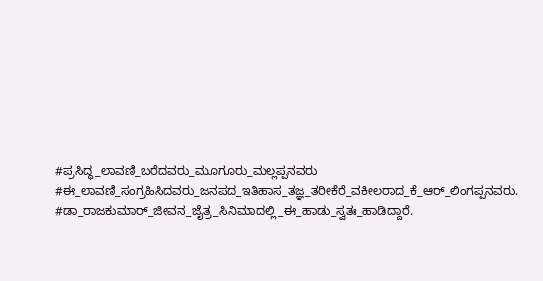#ಪ್ರಸಿದ್ಧ_ಲಾವಣಿ_ಬರೆದವರು_ಮೂಗೂರು_ಮಲ್ಲಪ್ಪನವರು #ಈ_ಲಾವಣಿ_ಸಂಗ್ರಹಿಸಿದವರು_ಜನಪದ_ಇತಿಹಾಸ_ತಜ್ಞ_ತರೀಕೆರೆ_ವಕೀಲರಾದ_ಕೆ_ಆರ್_ಲಿಂಗಪ್ಪನವರು. #ಡಾ_ರಾಜಕುಮಾರ್_ಜೀವನ_ಜೈತ್ರ_ಸಿನಿಮಾದಲ್ಲಿ_ಈ_ಹಾಡು_ಸ್ವತಃ_ಹಾಡಿದ್ದಾರೆ.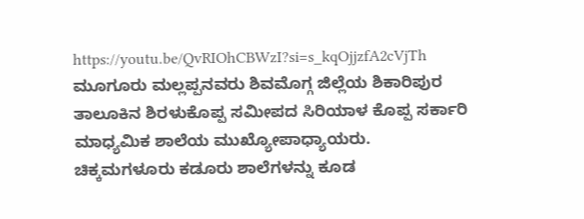https://youtu.be/QvRIOhCBWzI?si=s_kqOjjzfA2cVjTh ಮೂಗೂರು ಮಲ್ಲಪ್ಪನವರು ಶಿವಮೊಗ್ಗ ಜಿಲ್ಲೆಯ ಶಿಕಾರಿಪುರ ತಾಲೂಕಿನ ಶಿರಳುಕೊಪ್ಪ ಸಮೀಪದ ಸಿರಿಯಾಳ ಕೊಪ್ಪ ಸರ್ಕಾರಿ ಮಾಧ್ಯಮಿಕ ಶಾಲೆಯ ಮುಖ್ಯೋಪಾಧ್ಯಾಯರು. ಚಿಕ್ಕಮಗಳೂರು ಕಡೂರು ಶಾಲೆಗಳನ್ನು ಕೂಡ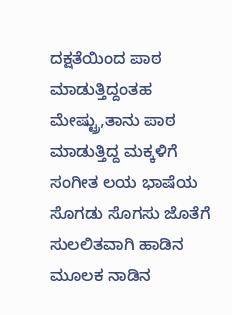ದಕ್ಷತೆಯಿಂದ ಪಾಠ ಮಾಡುತ್ತಿದ್ದಂತಹ ಮೇಷ್ಟ್ರು,ತಾನು ಪಾಠ ಮಾಡುತ್ತಿದ್ದ ಮಕ್ಕಳಿಗೆ ಸಂಗೀತ ಲಯ ಭಾಷೆಯ ಸೊಗಡು ಸೊಗಸು ಜೊತೆಗೆ ಸುಲಲಿತವಾಗಿ ಹಾಡಿನ ಮೂಲಕ ನಾಡಿನ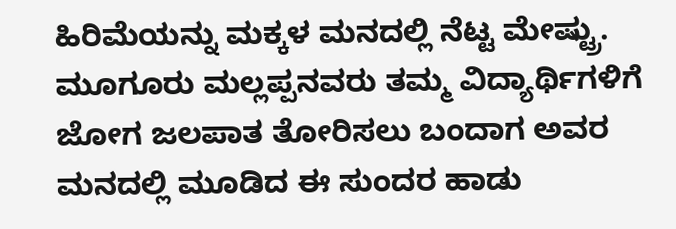ಹಿರಿಮೆಯನ್ನು ಮಕ್ಕಳ ಮನದಲ್ಲಿ ನೆಟ್ಟ ಮೇಷ್ಟ್ರು. ಮೂಗೂರು ಮಲ್ಲಪ್ಪನವರು ತಮ್ಮ ವಿದ್ಯಾರ್ಥಿಗಳಿಗೆ ಜೋಗ ಜಲಪಾತ ತೋರಿಸಲು ಬಂದಾಗ ಅವರ ಮನದಲ್ಲಿ ಮೂಡಿದ ಈ ಸುಂದರ ಹಾಡು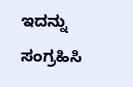ಇದನ್ನು ಸಂಗ್ರಹಿಸಿ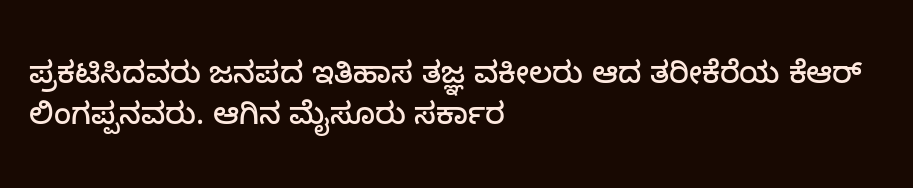ಪ್ರಕಟಿಸಿದವರು ಜನಪದ ಇತಿಹಾಸ ತಜ್ಞ ವಕೀಲರು ಆದ ತರೀಕೆರೆಯ ಕೆಆರ್ ಲಿಂಗಪ್ಪನವರು. ಆಗಿನ ಮೈಸೂರು ಸರ್ಕಾರ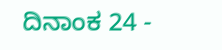ದಿನಾಂಕ 24 -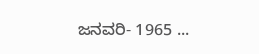ಜನವರಿ- 1965 ...